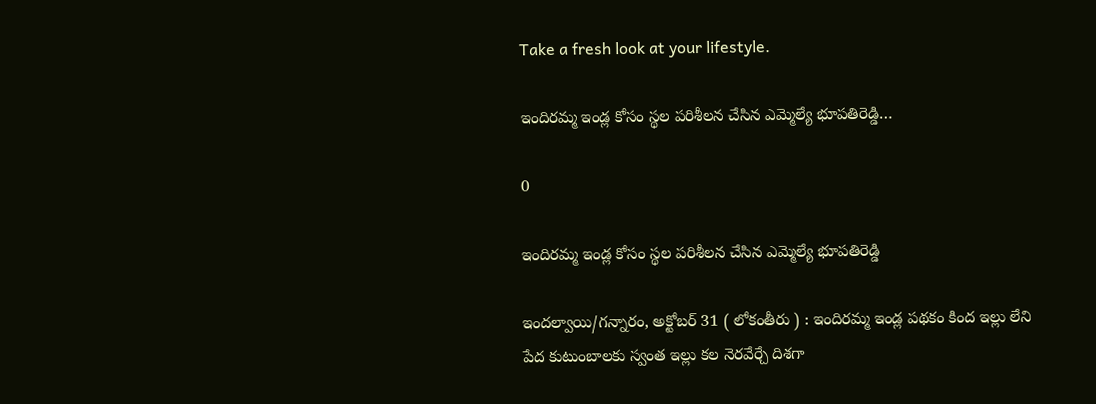Take a fresh look at your lifestyle.

ఇందిరమ్మ ఇండ్ల కోసం స్థల పరిశీలన చేసిన ఎమ్మెల్యే భూపతిరెడ్డి…

0

ఇందిరమ్మ ఇండ్ల కోసం స్థల పరిశీలన చేసిన ఎమ్మెల్యే భూపతిరెడ్డి

ఇందల్వాయి/గన్నారం, అక్టోబర్ 31 ( లోకంతీరు ) : ఇందిరమ్మ ఇండ్ల పథకం కింద ఇల్లు లేని పేద కుటుంబాలకు స్వంత ఇల్లు కల నెరవేర్చే దిశగా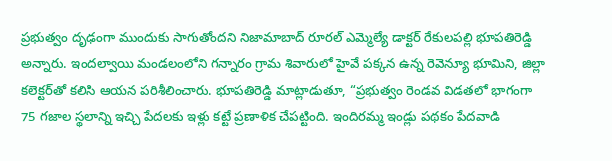ప్రభుత్వం దృఢంగా ముందుకు సాగుతోందని నిజామాబాద్ రూరల్ ఎమ్మెల్యే డాక్టర్ రేకులపల్లి భూపతిరెడ్డి అన్నారు. ఇందల్వాయి మండలంలోని గన్నారం గ్రామ శివారులో హైవే పక్కన ఉన్న రెవెన్యూ భూమిని, జిల్లా కలెక్టర్‌తో కలిసి ఆయన పరిశీలించారు. భూపతిరెడ్డి మాట్లాడుతూ, “ప్రభుత్వం రెండవ విడతలో భాగంగా 75 గజాల స్థలాన్ని ఇచ్చి పేదలకు ఇళ్లు కట్టే ప్రణాళిక చేపట్టింది. ఇందిరమ్మ ఇండ్లు పథకం పేదవాడి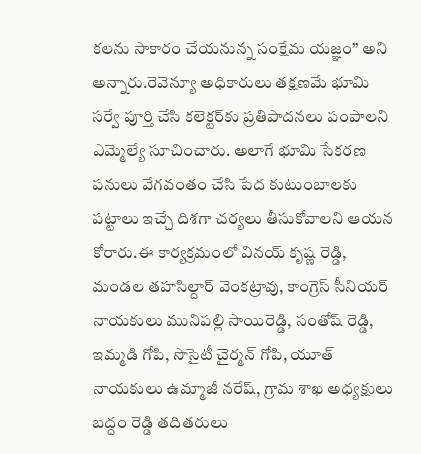కలను సాకారం చేయనున్న సంక్షేమ యజ్ఞం” అని అన్నారు.రెవెన్యూ అధికారులు తక్షణమే భూమి సర్వే పూర్తి చేసి కలెక్టర్‌కు ప్రతిపాదనలు పంపాలని ఎమ్మెల్యే సూచించారు. అలాగే భూమి సేకరణ పనులు వేగవంతం చేసి పేద కుటుంబాలకు పట్టాలు ఇచ్చే దిశగా చర్యలు తీసుకోవాలని ఆయన కోరారు.ఈ కార్యక్రమంలో వినయ్ కృష్ణ రెడ్డి, మండల తహసిల్దార్ వెంకట్రావు, కాంగ్రెస్ సీనియర్ నాయకులు మునిపల్లి సాయిరెడ్డి, సంతోష్ రెడ్డి, ఇమ్మడి గోపి, సొసైటీ చైర్మన్ గోపి, యూత్ నాయకులు ఉమ్మాజీ నరేష్, గ్రామ శాఖ అధ్యక్షులు బద్దం రెడ్డి తదితరులు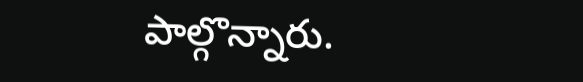పాల్గొన్నారు.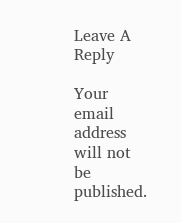Leave A Reply

Your email address will not be published.